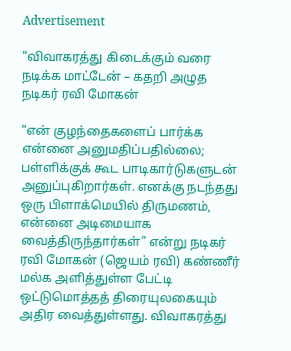Advertisement

“விவாகரத்து கிடைக்கும் வரை நடிக்க மாட்டேன் – கதறி அழுத நடிகர் ரவி மோகன்

“என் குழந்தைகளைப் பார்க்க என்னை அனுமதிப்பதில்லை; பள்ளிக்குக் கூட பாடிகார்டுகளுடன் அனுப்புகிறார்கள். எனக்கு நடந்தது ஒரு பிளாக்மெயில் திருமணம், என்னை அடிமையாக வைத்திருந்தார்கள்” என்று நடிகர் ரவி மோகன் (ஜெயம் ரவி) கண்ணீர் மல்க அளித்துள்ள பேட்டி ஒட்டுமொத்தத் திரையுலகையும் அதிர வைத்துள்ளது. விவாகரத்து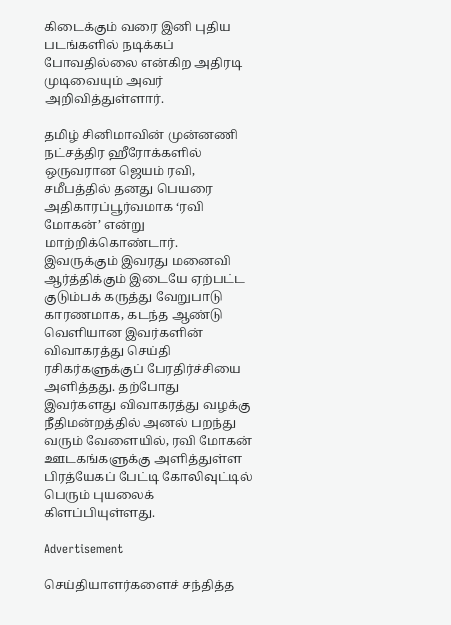கிடைக்கும் வரை இனி புதிய படங்களில் நடிக்கப் போவதில்லை என்கிற அதிரடி முடிவையும் அவர் அறிவித்துள்ளார்.

தமிழ் சினிமாவின் முன்னணி நட்சத்திர ஹீரோக்களில் ஒருவரான ஜெயம் ரவி, சமீபத்தில் தனது பெயரை அதிகாரப்பூர்வமாக ‘ரவி மோகன்’ என்று மாற்றிக்கொண்டார். இவருக்கும் இவரது மனைவி ஆர்த்திக்கும் இடையே ஏற்பட்ட குடும்பக் கருத்து வேறுபாடு காரணமாக, கடந்த ஆண்டு வெளியான இவர்களின் விவாகரத்து செய்தி ரசிகர்களுக்குப் பேரதிர்ச்சியை அளித்தது. தற்போது இவர்களது விவாகரத்து வழக்கு நீதிமன்றத்தில் அனல் பறந்து வரும் வேளையில், ரவி மோகன் ஊடகங்களுக்கு அளித்துள்ள பிரத்யேகப் பேட்டி கோலிவுட்டில் பெரும் புயலைக் கிளப்பியுள்ளது.

Advertisement

செய்தியாளர்களைச் சந்தித்த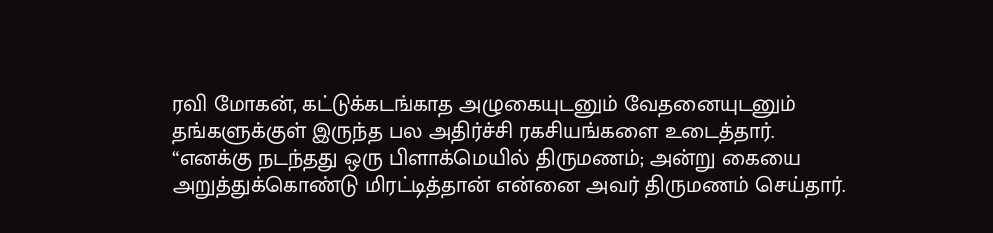ரவி மோகன், கட்டுக்கடங்காத அழுகையுடனும் வேதனையுடனும் தங்களுக்குள் இருந்த பல அதிர்ச்சி ரகசியங்களை உடைத்தார். “எனக்கு நடந்தது ஒரு பிளாக்மெயில் திருமணம்; அன்று கையை அறுத்துக்கொண்டு மிரட்டித்தான் என்னை அவர் திருமணம் செய்தார்.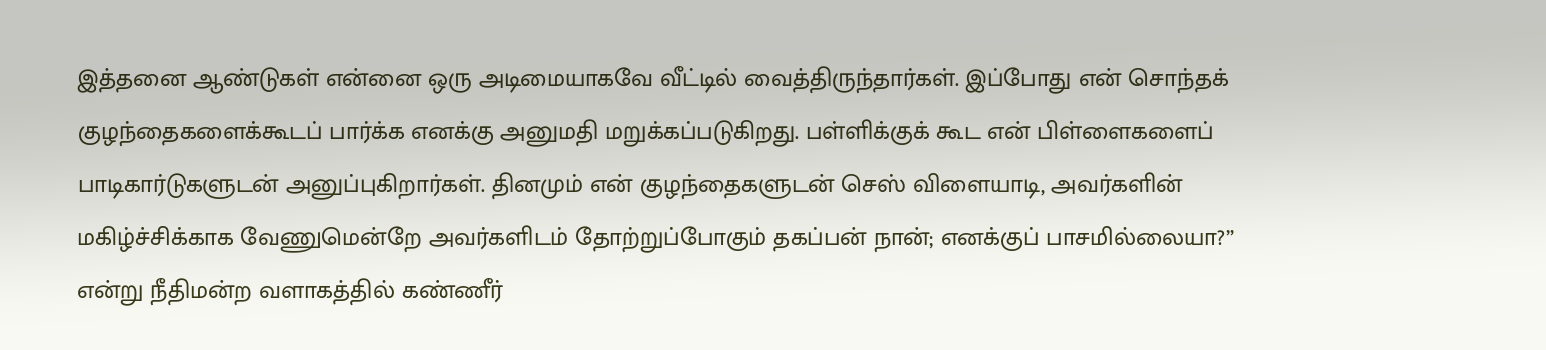இத்தனை ஆண்டுகள் என்னை ஒரு அடிமையாகவே வீட்டில் வைத்திருந்தார்கள். இப்போது என் சொந்தக் குழந்தைகளைக்கூடப் பார்க்க எனக்கு அனுமதி மறுக்கப்படுகிறது. பள்ளிக்குக் கூட என் பிள்ளைகளைப் பாடிகார்டுகளுடன் அனுப்புகிறார்கள். தினமும் என் குழந்தைகளுடன் செஸ் விளையாடி, அவர்களின் மகிழ்ச்சிக்காக வேணுமென்றே அவர்களிடம் தோற்றுப்போகும் தகப்பன் நான்; எனக்குப் பாசமில்லையா?” என்று நீதிமன்ற வளாகத்தில் கண்ணீர்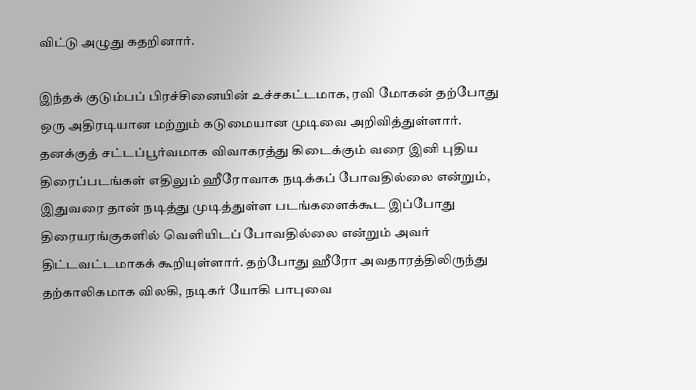விட்டு அழுது கதறினார்.

இந்தக் குடும்பப் பிரச்சினையின் உச்சகட்டமாக, ரவி மோகன் தற்போது ஒரு அதிரடியான மற்றும் கடுமையான முடிவை அறிவித்துள்ளார். தனக்குத் சட்டப்பூர்வமாக விவாகரத்து கிடைக்கும் வரை இனி புதிய திரைப்படங்கள் எதிலும் ஹீரோவாக நடிக்கப் போவதில்லை என்றும், இதுவரை தான் நடித்து முடித்துள்ள படங்களைக்கூட இப்போது திரையரங்குகளில் வெளியிடப் போவதில்லை என்றும் அவர் திட்டவட்டமாகக் கூறியுள்ளார். தற்போது ஹீரோ அவதாரத்திலிருந்து தற்காலிகமாக விலகி, நடிகர் யோகி பாபுவை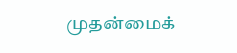முதன்மைக்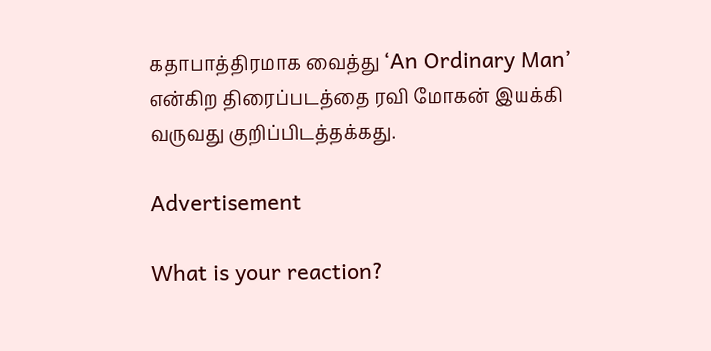கதாபாத்திரமாக வைத்து ‘An Ordinary Man’ என்கிற திரைப்படத்தை ரவி மோகன் இயக்கி வருவது குறிப்பிடத்தக்கது.

Advertisement

What is your reaction?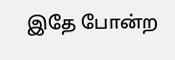இதே போன்ற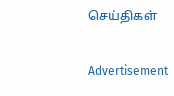செய்திகள்

Advertisement